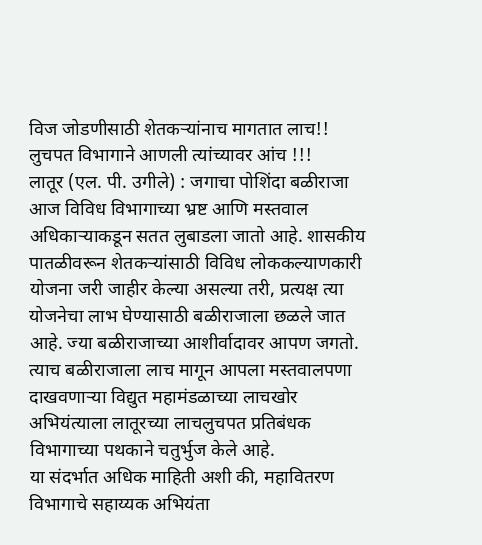विज जोडणीसाठी शेतकऱ्यांनाच मागतात लाच!!
लुचपत विभागाने आणली त्यांच्यावर आंच !!!
लातूर (एल. पी. उगीले) : जगाचा पोशिंदा बळीराजा आज विविध विभागाच्या भ्रष्ट आणि मस्तवाल अधिकाऱ्याकडून सतत लुबाडला जातो आहे. शासकीय पातळीवरून शेतकऱ्यांसाठी विविध लोककल्याणकारी योजना जरी जाहीर केल्या असल्या तरी, प्रत्यक्ष त्या योजनेचा लाभ घेण्यासाठी बळीराजाला छळले जात आहे. ज्या बळीराजाच्या आशीर्वादावर आपण जगतो. त्याच बळीराजाला लाच मागून आपला मस्तवालपणा दाखवणाऱ्या विद्युत महामंडळाच्या लाचखोर अभियंत्याला लातूरच्या लाचलुचपत प्रतिबंधक विभागाच्या पथकाने चतुर्भुज केले आहे.
या संदर्भात अधिक माहिती अशी की, महावितरण विभागाचे सहाय्यक अभियंता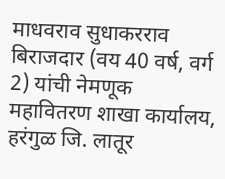माधवराव सुधाकरराव बिराजदार (वय 40 वर्ष, वर्ग 2) यांची नेमणूक महावितरण शाखा कार्यालय, हरंगुळ जि. लातूर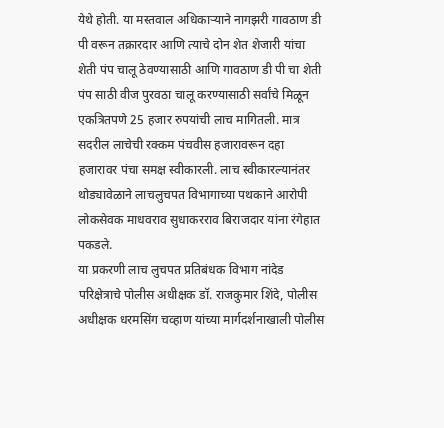येथे होती. या मस्तवाल अधिकाऱ्याने नागझरी गावठाण डी पी वरून तक्रारदार आणि त्याचे दोन शेत शेजारी यांचा शेती पंप चालू ठेवण्यासाठी आणि गावठाण डी पी चा शेती पंप साठी वीज पुरवठा चालू करण्यासाठी सर्वांचे मिळून एकत्रितपणे 25 हजार रुपयांची लाच मागितली. मात्र सदरील लाचेची रक्कम पंचवीस हजारावरून दहा हजारावर पंचा समक्ष स्वीकारली. लाच स्वीकारल्यानंतर थोड्यावेळाने लाचलुचपत विभागाच्या पथकाने आरोपी लोकसेवक माधवराव सुधाकरराव बिराजदार यांना रंगेहात पकडले.
या प्रकरणी लाच लुचपत प्रतिबंधक विभाग नांदेड परिक्षेत्राचे पोलीस अधीक्षक डॉ. राजकुमार शिंदे, पोलीस अधीक्षक धरमसिंग चव्हाण यांच्या मार्गदर्शनाखाली पोलीस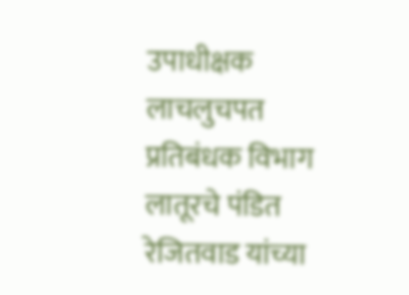उपाधीक्षक लाचलुचपत प्रतिबंधक विभाग लातूरचे पंडित रेजितवाड यांच्या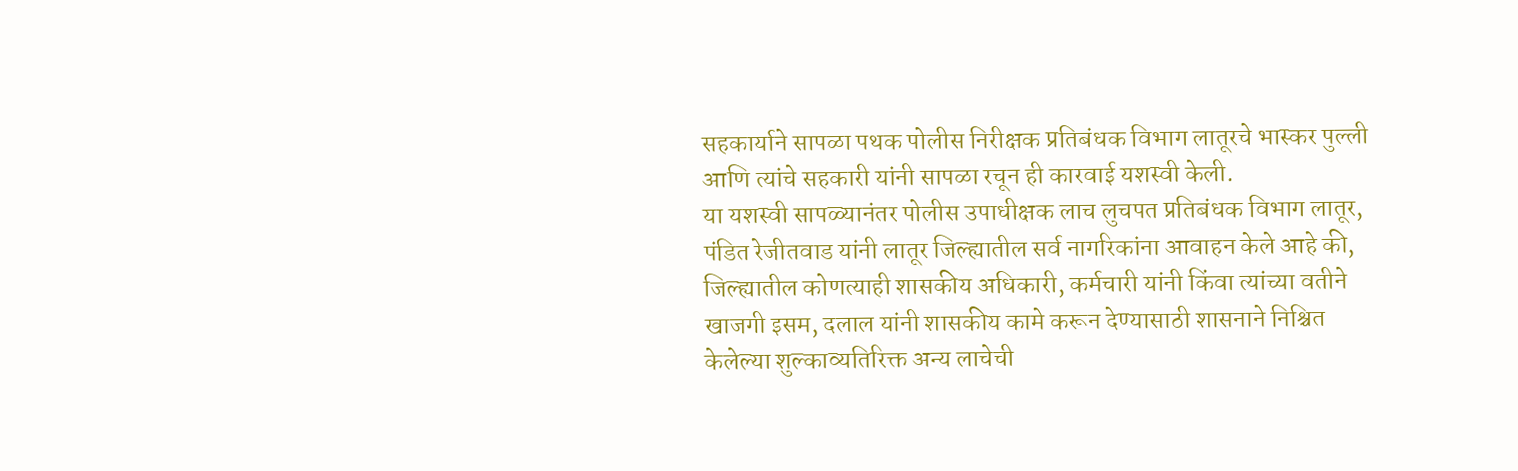सहकार्याने सापळा पथक पोलीस निरीक्षक प्रतिबंधक विभाग लातूरचे भास्कर पुल्ली आणि त्यांचे सहकारी यांनी सापळा रचून ही कारवाई यशस्वी केली.
या यशस्वी सापळ्यानंतर पोलीस उपाधीक्षक लाच लुचपत प्रतिबंधक विभाग लातूर, पंडित रेजीतवाड यांनी लातूर जिल्ह्यातील सर्व नागरिकांना आवाहन केले आहे की, जिल्ह्यातील कोणत्याही शासकीय अधिकारी, कर्मचारी यांनी किंवा त्यांच्या वतीने खाजगी इसम, दलाल यांनी शासकीय कामे करून देण्यासाठी शासनाने निश्चित केलेल्या शुल्काव्यतिरिक्त अन्य लाचेची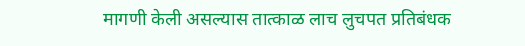मागणी केली असल्यास तात्काळ लाच लुचपत प्रतिबंधक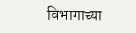विभागाच्या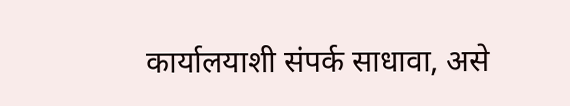कार्यालयाशी संपर्क साधावा, असे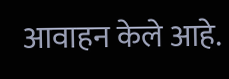आवाहन केले आहे.